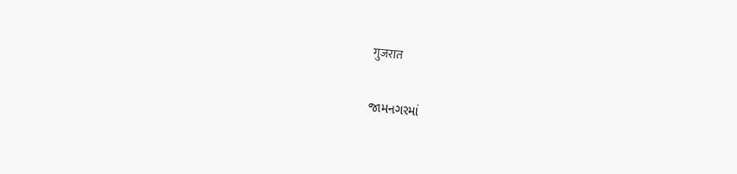गुजरात

જામનગરમાં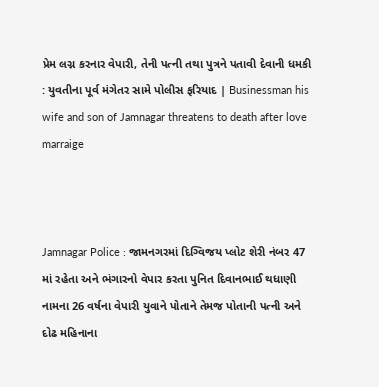પ્રેમ લગ્ન કરનાર વેપારી, તેની પત્ની તથા પુત્રને પતાવી દેવાની ધમકી : યુવતીના પૂર્વ મંગેતર સામે પોલીસ ફરિયાદ | Businessman his wife and son of Jamnagar threatens to death after love marraige



Jamnagar Police : જામનગરમાં દિગ્વિજય પ્લોટ શેરી નંબર 47 માં રહેતા અને ભંગારનો વેપાર કરતા પુનિત દિવાનભાઈ થધાણી નામના 26 વર્ષના વેપારી યુવાને પોતાને તેમજ પોતાની પત્ની અને દોઢ મહિનાના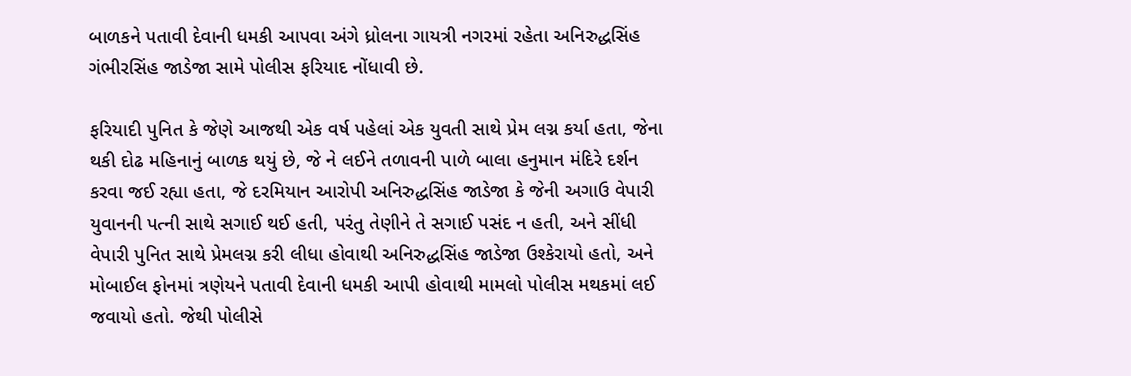બાળકને પતાવી દેવાની ધમકી આપવા અંગે ધ્રોલના ગાયત્રી નગરમાં રહેતા અનિરુદ્ધસિંહ ગંભીરસિંહ જાડેજા સામે પોલીસ ફરિયાદ નોંધાવી છે.

ફરિયાદી પુનિત કે જેણે આજથી એક વર્ષ પહેલાં એક યુવતી સાથે પ્રેમ લગ્ન કર્યા હતા, જેના થકી દોઢ મહિનાનું બાળક થયું છે, જે ને લઈને તળાવની પાળે બાલા હનુમાન મંદિરે દર્શન કરવા જઈ રહ્યા હતા, જે દરમિયાન આરોપી અનિરુદ્ધસિંહ જાડેજા કે જેની અગાઉ વેપારી યુવાનની પત્ની સાથે સગાઈ થઈ હતી, પરંતુ તેણીને તે સગાઈ પસંદ ન હતી, અને સીંધી વેપારી પુનિત સાથે પ્રેમલગ્ન કરી લીધા હોવાથી અનિરુદ્ધસિંહ જાડેજા ઉશ્કેરાયો હતો, અને મોબાઈલ ફોનમાં ત્રણેયને પતાવી દેવાની ધમકી આપી હોવાથી મામલો પોલીસ મથકમાં લઈ જવાયો હતો. જેથી પોલીસે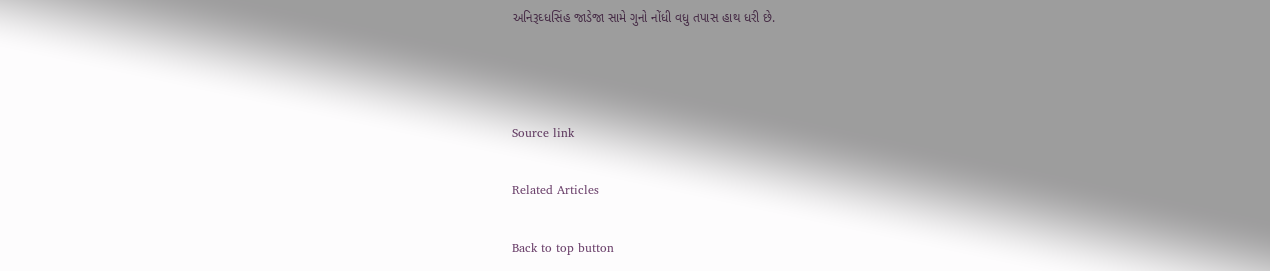અનિરૂઘ્ધસિંહ જાડેજા સામે ગુનો નોંધી વધુ તપાસ હાથ ધરી છે.



Source link

Related Articles

Back to top button